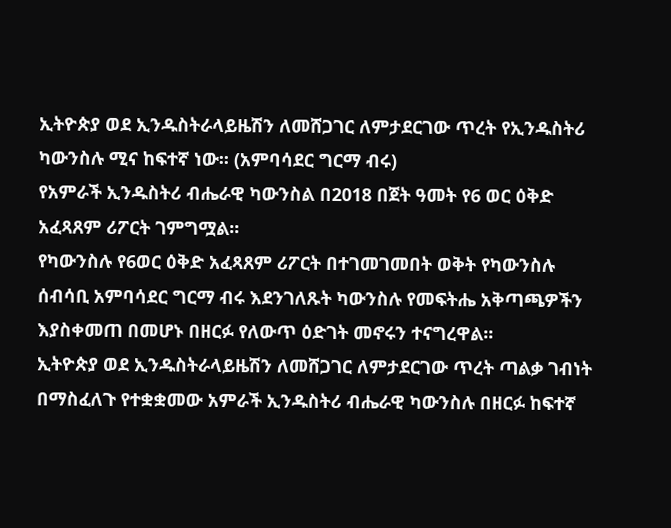ኢትዮጵያ ወደ ኢንዱስትራላይዜሽን ለመሸጋገር ለምታደርገው ጥረት የኢንዱስትሪ ካውንስሉ ሚና ከፍተኛ ነው፡፡ (አምባሳደር ግርማ ብሩ)
የአምራች ኢንዱስትሪ ብሔራዊ ካውንስል በ2018 በጀት ዓመት የ6 ወር ዕቅድ አፈጻጸም ሪፖርት ገምግሟል፡፡
የካውንስሉ የ6ወር ዕቅድ አፈጻጸም ሪፖርት በተገመገመበት ወቅት የካውንስሉ ሰብሳቢ አምባሳደር ግርማ ብሩ እደንገለጹት ካውንስሉ የመፍትሔ አቅጣጫዎችን እያስቀመጠ በመሆኑ በዘርፉ የለውጥ ዕድገት መኖሩን ተናግረዋል፡፡
ኢትዮጵያ ወደ ኢንዱስትራላይዜሽን ለመሸጋገር ለምታደርገው ጥረት ጣልቃ ገብነት በማስፈለጉ የተቋቋመው አምራች ኢንዱስትሪ ብሔራዊ ካውንስሉ በዘርፉ ከፍተኛ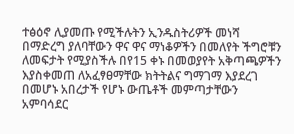ተፅዕኖ ሊያመጡ የሚችሉትን ኢንዱስትሪዎች መነሻ በማድረግ ያለባቸውን ዋና ዋና ማነቆዎችን በመለየት ችግሮቹን ለመፍታት የሚያስችሉ በየ15 ቀኑ በመወያየት አቅጣጫዎችን እያስቀመጠ ለአፈፃፀማቸው ክትትልና ግማገማ እያደረገ በመሆኑ አበረታች የሆኑ ውጤቶች መምጣታቸውን አምባሳደር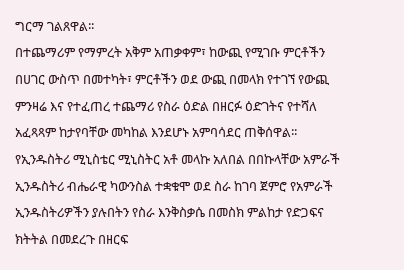ግርማ ገልጸዋል፡፡
በተጨማሪም የማምረት አቅም አጠቃቀም፣ ከውጪ የሚገቡ ምርቶችን በሀገር ውስጥ በመተካት፣ ምርቶችን ወደ ውጪ በመላክ የተገኘ የውጪ ምንዛሬ እና የተፈጠረ ተጨማሪ የስራ ዕድል በዘርፉ ዕድገትና የተሻለ አፈጻጻም ከታየባቸው መካከል እንደሆኑ አምባሳደር ጠቅሰዋል፡፡
የኢንዱስትሪ ሚኒስቴር ሚኒስትር አቶ መላኩ አለበል በበኩላቸው አምራች ኢንዱስትሪ ብሔራዊ ካውንስል ተቋቁሞ ወደ ስራ ከገባ ጀምሮ የአምራች ኢንዱስትሪዎችን ያሉበትን የስራ እንቅስቃሴ በመስክ ምልከታ የድጋፍና ክትትል በመደረጉ በዘርፍ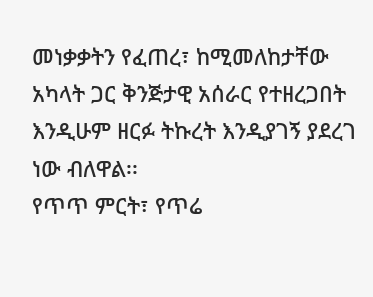መነቃቃትን የፈጠረ፣ ከሚመለከታቸው አካላት ጋር ቅንጅታዊ አሰራር የተዘረጋበት እንዲሁም ዘርፉ ትኩረት እንዲያገኝ ያደረገ ነው ብለዋል፡፡
የጥጥ ምርት፣ የጥሬ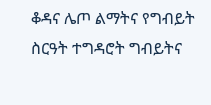ቆዳና ሌጦ ልማትና የግብይት ስርዓት ተግዳሮት ግብይትና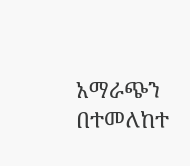አማራጭን በተመለከተ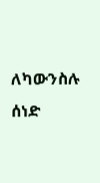ለካውንስሉ ሰነድ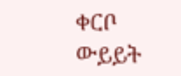ቀርቦ ውይይት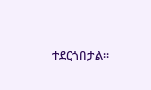ተደርጎበታል፡፡